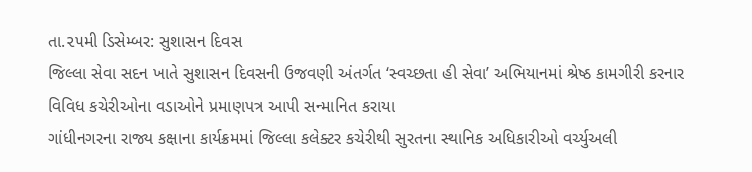તા.૨૫મી ડિસેમ્બર: સુશાસન દિવસ
જિલ્લા સેવા સદન ખાતે સુશાસન દિવસની ઉજવણી અંતર્ગત ‘સ્વચ્છતા હી સેવા’ અભિયાનમાં શ્રેષ્ઠ કામગીરી કરનાર વિવિધ કચેરીઓના વડાઓને પ્રમાણપત્ર આપી સન્માનિત કરાયા
ગાંધીનગરના રાજ્ય કક્ષાના કાર્યક્રમમાં જિલ્લા કલેક્ટર કચેરીથી સુરતના સ્થાનિક અધિકારીઓ વર્ચ્યુઅલી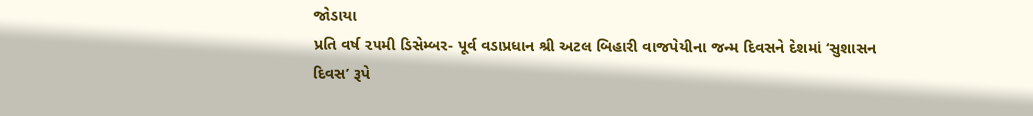જોડાયા
પ્રતિ વર્ષ ૨૫મી ડિસેમ્બર- પૂર્વ વડાપ્રધાન શ્રી અટલ બિહારી વાજપેયીના જન્મ દિવસને દેશમાં ‘સુશાસન દિવસ’ રૂપે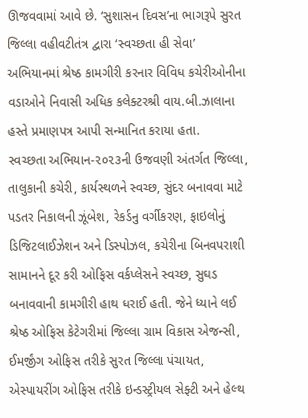ઊજવવામાં આવે છે. ‘સુશાસન દિવસ’ના ભાગરૂપે સુરત જિલ્લા વહીવટીતંત્ર દ્વારા ‘સ્વચ્છતા હી સેવા’ અભિયાનમાં શ્રેષ્ઠ કામગીરી કરનાર વિવિધ કચેરીઓનીના વડાઓને નિવાસી અધિક કલેક્ટરશ્રી વાય.બી.ઝાલાના હસ્તે પ્રમાણપત્ર આપી સન્માનિત કરાયા હતા.
સ્વચ્છતા અભિયાન-૨૦૨૩ની ઉજવણી અંતર્ગત જિલ્લા, તાલુકાની કચેરી, કાર્યસ્થળને સ્વચ્છ, સુંદર બનાવવા માટે પડતર નિકાલની ઝૂંબેશ, રેકર્ડનુ વર્ગીકરણ, ફાઇલોનું ડિજિટલાઈઝેશન અને ડિસ્પોઝલ, કચેરીના બિનવપરાશી સામાનને દૂર કરી ઓફિસ વર્કપ્લેસને સ્વચ્છ, સુઘડ બનાવવાની કામગીરી હાથ ધરાઈ હતી. જેને ધ્યાને લઈ શ્રેષ્ઠ ઓફિસ કેટેગરીમાં જિલ્લા ગ્રામ વિકાસ એજન્સી, ઈમર્જીંગ ઓફિસ તરીકે સુરત જિલ્લા પંચાયત, એસ્પાયરીંગ ઓફિસ તરીકે ઇન્ડસ્ટ્રીયલ સેફ્ટી અને હેલ્થ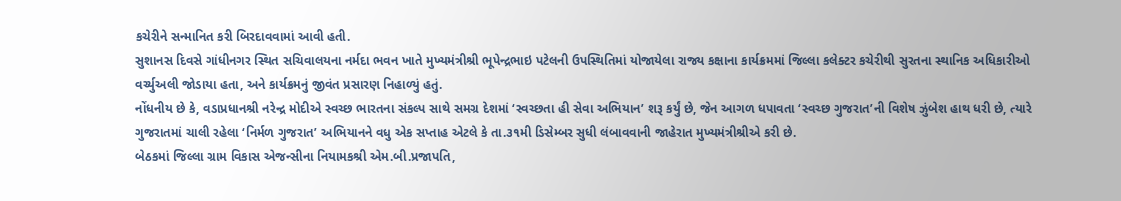કચેરીને સન્માનિત કરી બિરદાવવામાં આવી હતી.
સુશાનસ દિવસે ગાંધીનગર સ્થિત સચિવાલયના નર્મદા ભવન ખાતે મુખ્યમંત્રીશ્રી ભૂપેન્દ્રભાઇ પટેલની ઉપસ્થિતિમાં યોજાયેલા રાજ્ય કક્ષાના કાર્યક્રમમાં જિલ્લા કલેક્ટર કચેરીથી સુરતના સ્થાનિક અધિકારીઓ વર્ચ્યુઅલી જોડાયા હતા, અને કાર્યક્રમનું જીવંત પ્રસારણ નિહાળ્યું હતું.
નોંધનીય છે કે, વડાપ્રધાનશ્રી નરેન્દ્ર મોદીએ સ્વચ્છ ભારતના સંકલ્પ સાથે સમગ્ર દેશમાં ‘સ્વચ્છતા હી સેવા અભિયાન’ શરૂ કર્યું છે, જેન આગળ ધપાવતા ‘સ્વચ્છ ગુજરાત’ની વિશેષ ઝુંબેશ હાથ ધરી છે, ત્યારે ગુજરાતમાં ચાલી રહેલા ‘નિર્મળ ગુજરાત’ અભિયાનને વધુ એક સપ્તાહ એટલે કે તા.૩૧મી ડિસેમ્બર સુધી લંબાવવાની જાહેરાત મુખ્યમંત્રીશ્રીએ કરી છે.
બેઠકમાં જિલ્લા ગ્રામ વિકાસ એજન્સીના નિયામકશ્રી એમ.બી.પ્રજાપતિ,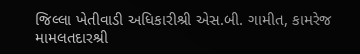જિલ્લા ખેતીવાડી અધિકારીશ્રી એસ.બી. ગામીત, કામરેજ મામલતદારશ્રી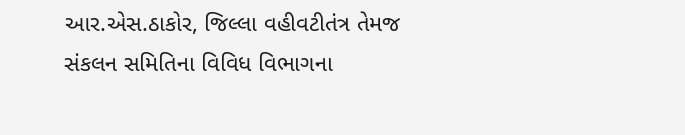આર.એસ.ઠાકોર, જિલ્લા વહીવટીતંત્ર તેમજ સંકલન સમિતિના વિવિધ વિભાગના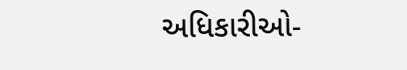અધિકારીઓ-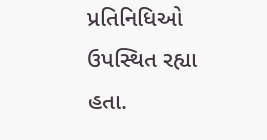પ્રતિનિધિઓ ઉપસ્થિત રહ્યા હતા.